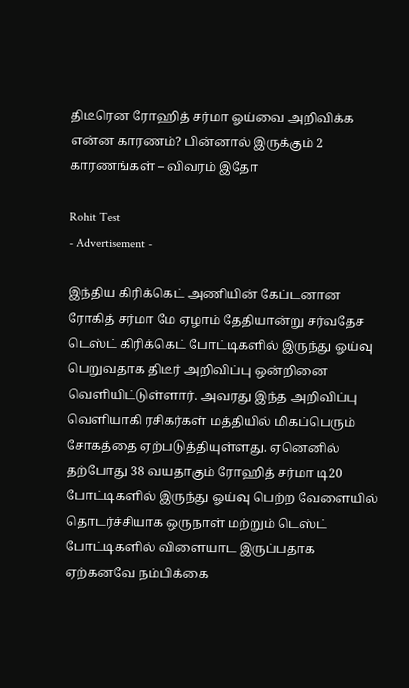திடீரென ரோஹித் சர்மா ஓய்வை அறிவிக்க என்ன காரணம்? பின்னால் இருக்கும் 2 காரணங்கள் – விவரம் இதோ

Rohit Test
- Advertisement -

இந்திய கிரிக்கெட் அணியின் கேப்டனான ரோகித் சர்மா மே ஏழாம் தேதியான்று சர்வதேச டெஸ்ட் கிரிக்கெட் போட்டிகளில் இருந்து ஓய்வு பெறுவதாக திடீர் அறிவிப்பு ஒன்றினை வெளியிட்டுள்ளார். அவரது இந்த அறிவிப்பு வெளியாகி ரசிகர்கள் மத்தியில் மிகப்பெரும் சோகத்தை ஏற்படுத்தியுள்ளது. ஏனெனில் தற்போது 38 வயதாகும் ரோஹித் சர்மா டி20 போட்டிகளில் இருந்து ஓய்வு பெற்ற வேளையில் தொடர்ச்சியாக ஒருநாள் மற்றும் டெஸ்ட் போட்டிகளில் விளையாட இருப்பதாக ஏற்கனவே நம்பிக்கை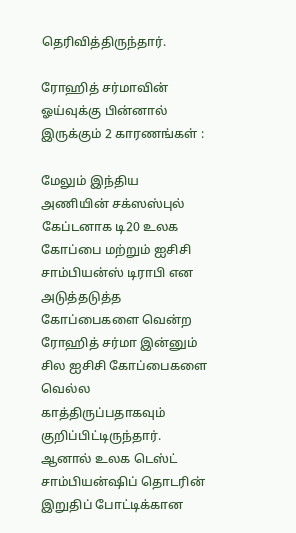தெரிவித்திருந்தார்.

ரோஹித் சர்மாவின் ஓய்வுக்கு பின்னால் இருக்கும் 2 காரணங்கள் :

மேலும் இந்திய அணியின் சக்ஸஸ்புல் கேப்டனாக டி20 உலக கோப்பை மற்றும் ஐசிசி சாம்பியன்ஸ் டிராபி என அடுத்தடுத்த கோப்பைகளை வென்ற ரோஹித் சர்மா இன்னும் சில ஐசிசி கோப்பைகளை வெல்ல காத்திருப்பதாகவும் குறிப்பிட்டிருந்தார். ஆனால் உலக டெஸ்ட் சாம்பியன்ஷிப் தொடரின் இறுதிப் போட்டிக்கான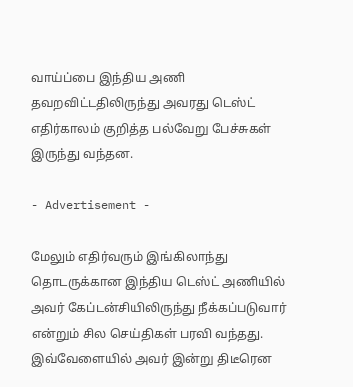வாய்ப்பை இந்திய அணி தவறவிட்டதிலிருந்து அவரது டெஸ்ட் எதிர்காலம் குறித்த பல்வேறு பேச்சுகள் இருந்து வந்தன.

- Advertisement -

மேலும் எதிர்வரும் இங்கிலாந்து தொடருக்கான இந்திய டெஸ்ட் அணியில் அவர் கேப்டன்சியிலிருந்து நீக்கப்படுவார் என்றும் சில செய்திகள் பரவி வந்தது. இவ்வேளையில் அவர் இன்று திடீரென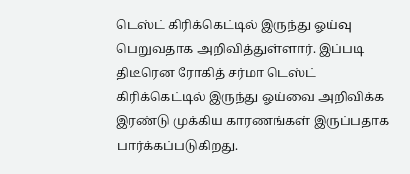டெஸ்ட் கிரிக்கெட்டில் இருந்து ஓய்வு பெறுவதாக அறிவித்துள்ளார். இப்படி திடீரென ரோகித் சர்மா டெஸ்ட் கிரிக்கெட்டில் இருந்து ஓய்வை அறிவிக்க இரண்டு முக்கிய காரணங்கள் இருப்பதாக பார்க்கப்படுகிறது.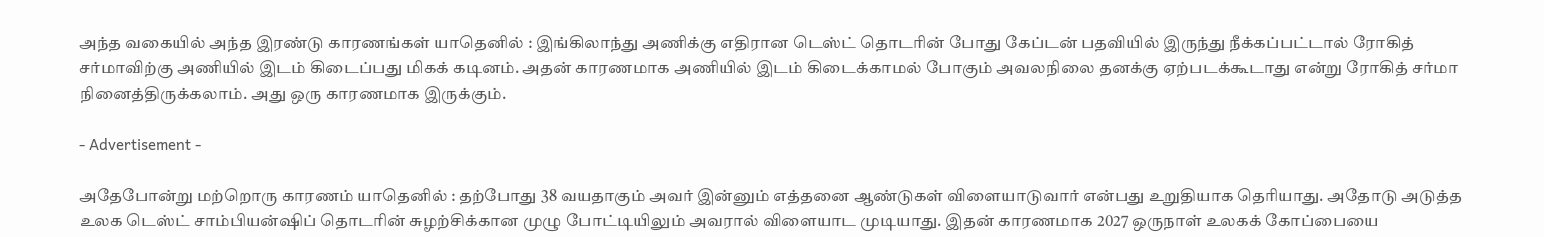அந்த வகையில் அந்த இரண்டு காரணங்கள் யாதெனில் : இங்கிலாந்து அணிக்கு எதிரான டெஸ்ட் தொடரின் போது கேப்டன் பதவியில் இருந்து நீக்கப்பட்டால் ரோகித் சர்மாவிற்கு அணியில் இடம் கிடைப்பது மிகக் கடினம். அதன் காரணமாக அணியில் இடம் கிடைக்காமல் போகும் அவலநிலை தனக்கு ஏற்படக்கூடாது என்று ரோகித் சர்மா நினைத்திருக்கலாம். அது ஒரு காரணமாக இருக்கும்.

- Advertisement -

அதேபோன்று மற்றொரு காரணம் யாதெனில் : தற்போது 38 வயதாகும் அவர் இன்னும் எத்தனை ஆண்டுகள் விளையாடுவார் என்பது உறுதியாக தெரியாது. அதோடு அடுத்த உலக டெஸ்ட் சாம்பியன்ஷிப் தொடரின் சுழற்சிக்கான முழு போட்டியிலும் அவரால் விளையாட முடியாது. இதன் காரணமாக 2027 ஒருநாள் உலகக் கோப்பையை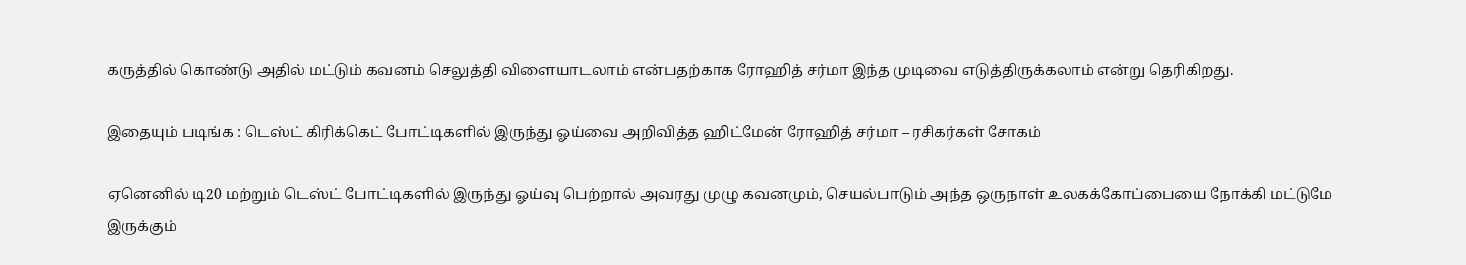கருத்தில் கொண்டு அதில் மட்டும் கவனம் செலுத்தி விளையாடலாம் என்பதற்காக ரோஹித் சர்மா இந்த முடிவை எடுத்திருக்கலாம் என்று தெரிகிறது.

இதையும் படிங்க : டெஸ்ட் கிரிக்கெட் போட்டிகளில் இருந்து ஓய்வை அறிவித்த ஹிட்மேன் ரோஹித் சர்மா – ரசிகர்கள் சோகம்

ஏனெனில் டி20 மற்றும் டெஸ்ட் போட்டிகளில் இருந்து ஓய்வு பெற்றால் அவரது முழு கவனமும், செயல்பாடும் அந்த ஒருநாள் உலகக்கோப்பையை நோக்கி மட்டுமே இருக்கும்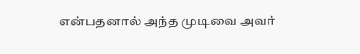என்பதனால் அந்த முடிவை அவர்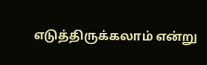எடுத்திருக்கலாம் என்று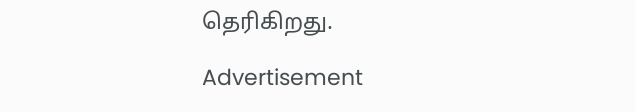தெரிகிறது.

Advertisement